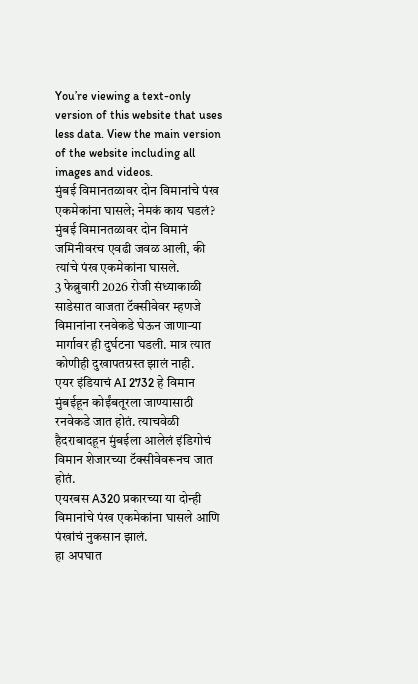You’re viewing a text-only version of this website that uses less data. View the main version of the website including all images and videos.
मुंबई विमानतळावर दोन विमानांचे पंख एकमेकांना घासले; नेमकं काय घडलं?
मुंबई विमानतळावर दोन विमानं जमिनीवरच एवढी जवळ आली, की त्यांचे पंख एकमेकांना घासले.
3 फेब्रुवारी 2026 रोजी संध्याकाळी साडेसात वाजता टॅक्सीवेवर म्हणजे विमानांना रनवेकडे घेऊन जाणाऱ्या मार्गावर ही दुर्घटना घडली. मात्र त्यात कोणीही दुखापतग्रस्त झालं नाही.
एयर इंडियाचं AI 2732 हे विमान मुंबईहून कोईंबतूरला जाण्यासाठी रनवेकडे जात होतं. त्याचवेळी हैदराबादहून मुंबईला आलेलं इंडिगोचं विमान शेजारच्या टॅक्सीवेवरूनच जात होतं.
एयरबस A320 प्रकारच्या या दोन्ही विमानांचे पंख एकमेकांना घासले आणि पंखांचं नुकसान झालं.
हा अपघात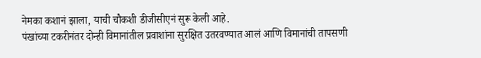नेमका कशानं झाला, याची चौकशी डीजीसीएनं सुरू केली आहे.
पंखांच्या टकरीनंतर दोन्ही विमानांतील प्रवाशांना सुरक्षित उतरवण्यात आलं आणि विमानांची तापसणी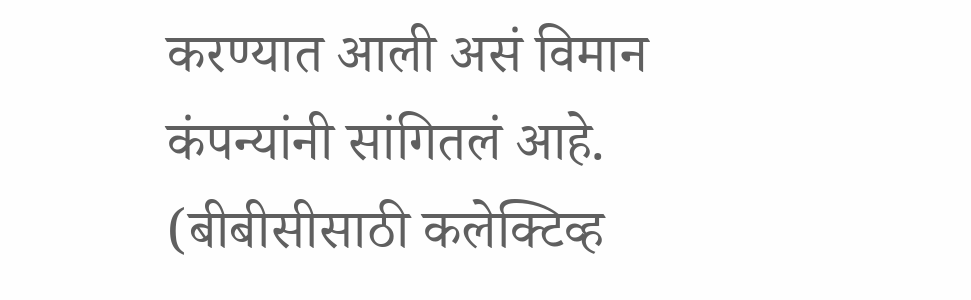करण्यात आली असं विमान कंपन्यांनी सांगितलं आहे.
(बीबीसीसाठी कलेक्टिव्ह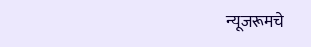न्यूजरूमचे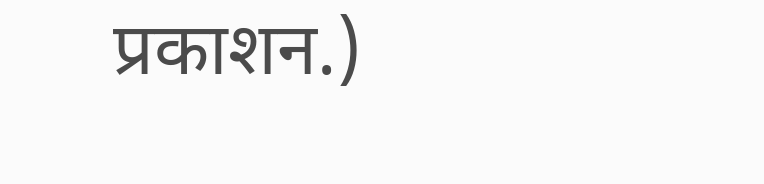प्रकाशन.)